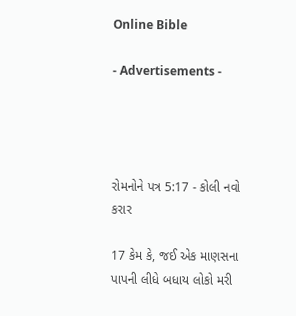Online Bible

- Advertisements -




રોમનોને પત્ર 5:17 - કોલી નવો કરાર

17 કેમ કે, જઈ એક માણસના પાપની લીધે બધાય લોકો મરી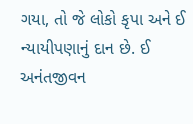ગયા, તો જે લોકો કૃપા અને ઈ ન્યાયીપણાનું દાન છે. ઈ અનંતજીવન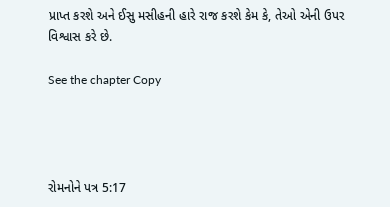પ્રાપ્ત કરશે અને ઈસુ મસીહની હારે રાજ કરશે કેમ કે, તેઓ એની ઉપર વિશ્વાસ કરે છે.

See the chapter Copy




રોમનોને પત્ર 5:17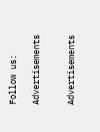Follow us:

Advertisements


Advertisements